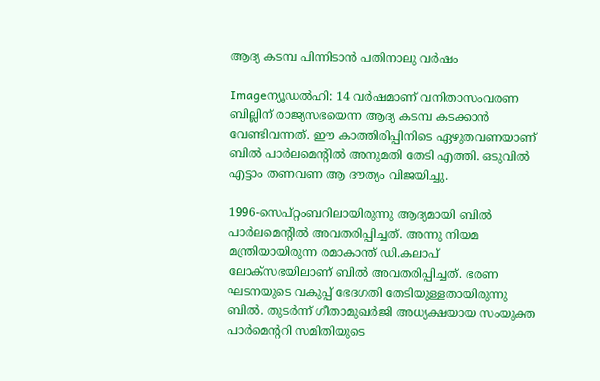ആദ്യ കടമ്പ പിന്നിടാന്‍ പതിനാലു വര്‍ഷം

Imageന്യൂഡല്‍ഹി: 14 വര്‍ഷമാണ്‌ വനിതാസംവരണ ബില്ലിന്‌ രാജ്യസഭയെന്ന ആദ്യ കടമ്പ കടക്കാന്‍ വേണ്ടിവന്നത്‌. ഈ കാത്തിരിപ്പിനിടെ ഏഴുതവണയാണ്‌ ബില്‍ പാര്‍ലമെന്റില്‍ അനുമതി തേടി എത്തി. ഒടുവില്‍ എട്ടാം തണവണ ആ ദൗത്യം വിജയിച്ചു.

1996-സെപ്റ്റംബറിലായിരുന്നു ആദ്യമായി ബില്‍ പാര്‍ലമെന്റില്‍ അവതരിപ്പിച്ചത്‌. അന്നു നിയമ മന്ത്രിയായിരുന്ന രമാകാന്ത്‌ ഡി.കലാപ്‌ ലോക്സഭയിലാണ്‌ ബില്‍ അവതരിപ്പിച്ചത്‌. ഭരണ ഘടനയുടെ വകുപ്പ്‌ ഭേദഗതി തേടിയുള്ളതായിരുന്നു ബില്‍. തുടര്‍ന്ന്‌ ഗീതാമുഖര്‍ജി അധ്യക്ഷയായ സംയുക്ത പാര്‍മെന്ററി സമിതിയുടെ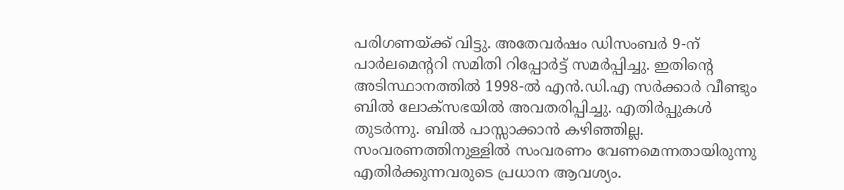പരിഗണയ്ക്ക്‌ വിട്ടു. അതേവര്‍ഷം ഡിസംബര്‍ 9-ന്‌ പാര്‍ലമെന്ററി സമിതി റിപ്പോര്‍ട്ട്‌ സമര്‍പ്പിച്ചു. ഇതിന്റെ അടിസ്ഥാനത്തില്‍ 1998-ല്‍ എന്‍.ഡി.എ സര്‍ക്കാര്‍ വീണ്ടും ബില്‍ ലോക്സഭയില്‍ അവതരിപ്പിച്ചു. എതിര്‍പ്പുകള്‍ തുടര്‍ന്നു. ബില്‍ പാസ്സാക്കാന്‍ കഴിഞ്ഞില്ല. സംവരണത്തിനുള്ളില്‍ സംവരണം വേണമെന്നതായിരുന്നു എതിര്‍ക്കുന്നവരുടെ പ്രധാന ആവശ്യം.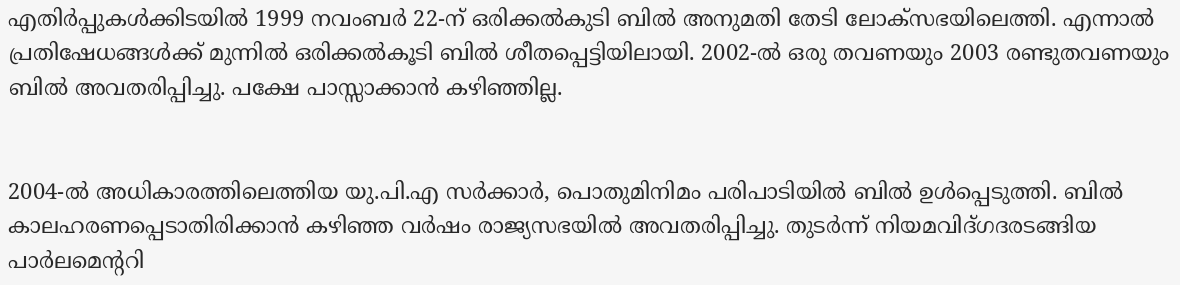എതിര്‍പ്പുകള്‍ക്കിടയില്‍ 1999 നവംബര്‍ 22-ന്‌ ഒരിക്കല്‍കുടി ബില്‍ അനുമതി തേടി ലോക്സഭയിലെത്തി. എന്നാല്‍ പ്രതിഷേധങ്ങള്‍ക്ക്‌ മുന്നില്‍ ഒരിക്കല്‍കൂടി ബില്‍ ശീതപ്പെട്ടിയിലായി. 2002-ല്‍ ഒരു തവണയും 2003 രണ്ടുതവണയും ബില്‍ അവതരിപ്പിച്ചു. പക്ഷേ പാസ്സാക്കാന്‍ കഴിഞ്ഞില്ല.


2004-ല്‍ അധികാരത്തിലെത്തിയ യു.പി.എ സര്‍ക്കാര്‍, പൊതുമിനിമം പരിപാടിയില്‍ ബില്‍ ഉള്‍പ്പെടുത്തി. ബില്‍ കാലഹരണപ്പെടാതിരിക്കാന്‍ കഴിഞ്ഞ വര്‍ഷം രാജ്യസഭയില്‍ അവതരിപ്പിച്ചു. തുടര്‍ന്ന്‌ നിയമവിദ്ഗദരടങ്ങിയ പാര്‍ലമെന്ററി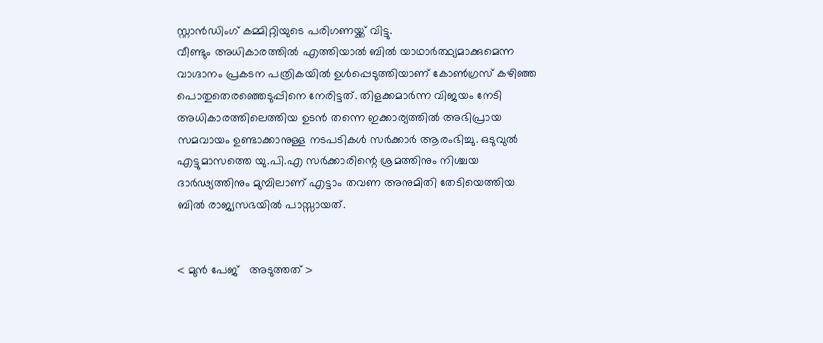സ്റ്റാന്‍ഡിംഗ്‌ കമ്മിറ്റിയുടെ പരിഗണയ്ക്ക്‌ വിട്ടു.
വീണ്ടും അധികാരത്തില്‍ എത്തിയാല്‍ ബില്‍ യാഥാര്‍ത്ഥ്യമാക്കുമെന്ന വാഗ്ദാനം പ്രകടന പത്രികയില്‍ ഉള്‍പ്പെടുത്തിയാണ്‌ കോണ്‍ഗ്രസ്‌ കഴിഞ്ഞ പൊതുതെരഞ്ഞെടുപ്പിനെ നേരിട്ടത്‌. തിളക്കമാര്‍ന്ന വിജയം നേടി അധികാരത്തിലെത്തിയ ഉടന്‍ തന്നെ ഇക്കാര്യത്തില്‍ അഭിപ്രായ സമവായം ഉണ്ടാക്കാനുള്ള നടപടികള്‍ സര്‍ക്കാര്‍ ആരംഭിച്ചു. ഒടുവുല്‍ എട്ടുമാസത്തെ യു.പി.എ സര്‍ക്കാരിന്റെ ശ്രമത്തിനും നിശ്ചയ ദാര്‍ഢ്യത്തിനും മുമ്പിലാണ്‌ എട്ടാം തവണ അനുമിതി തേടിയെത്തിയ ബില്‍ രാജ്യസഭയില്‍ പാസ്സായത്‌.


< മുന്‍ പേജ്‌   അടുത്തത് >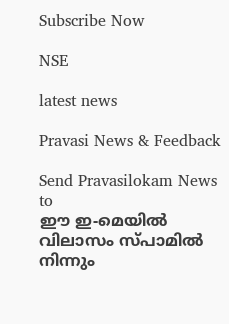Subscribe Now

NSE

latest news

Pravasi News & Feedback

Send Pravasilokam News to
ഈ ഇ-മെയില്‍ വിലാസം സ്‌പാമില്‍ നിന്നും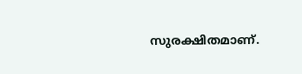സുരക്ഷിതമാണ്‌.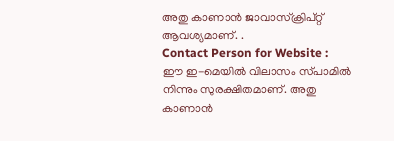അതു കാണാന്‍ ജാവാസ്ക്രിപ്റ്റ്‌ ആവശ്യമാണ്‌. .
Contact Person for Website :
ഈ ഇ-മെയില്‍ വിലാസം സ്‌പാമില്‍ നിന്നും സുരക്ഷിതമാണ്‌. അതു കാണാന്‍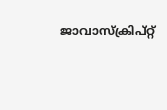ജാവാസ്ക്രിപ്റ്റ്‌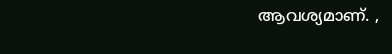ആവശ്യമാണ്‌. ,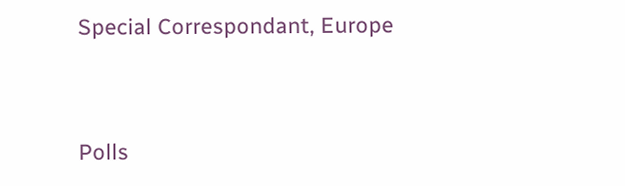Special Correspondant, Europe


Polls